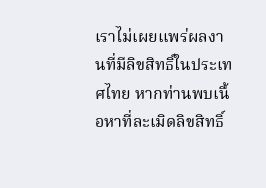เราไม่เผยแพร่ผลงานที่มีลิขสิทธิ์ในประเทศไทย หากท่านพบเนื้อหาที่ละเมิดลิขสิทธิ์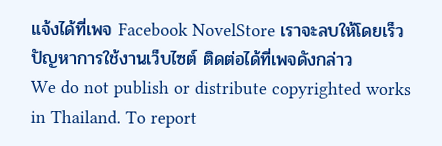แจ้งได้ที่เพจ Facebook NovelStore เราจะลบให้โดยเร็ว
ปัญหาการใช้งานเว็บไซต์ ติดต่อได้ที่เพจดังกล่าว
We do not publish or distribute copyrighted works in Thailand. To report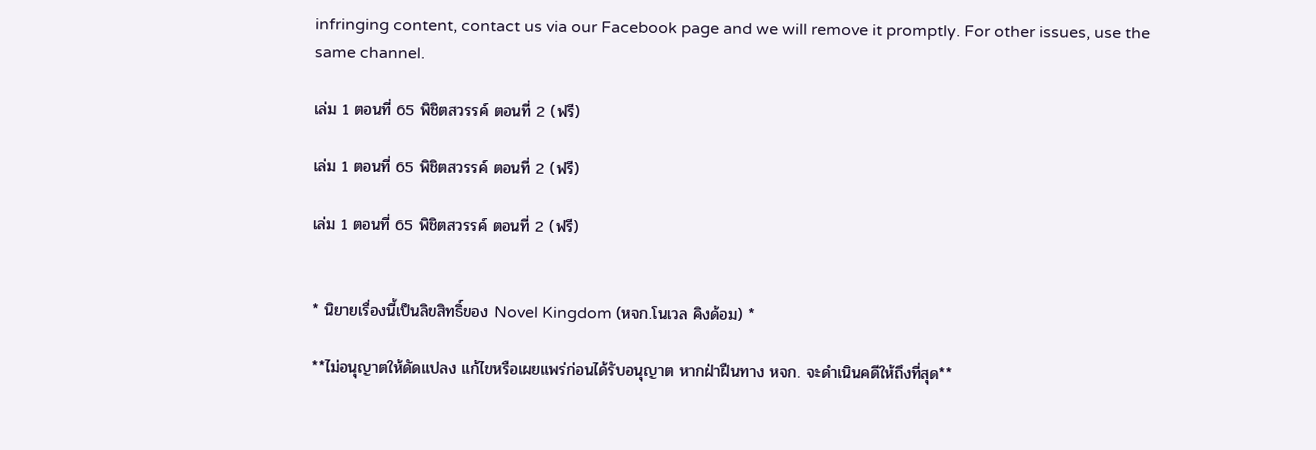infringing content, contact us via our Facebook page and we will remove it promptly. For other issues, use the same channel.

เล่ม 1 ตอนที่ 65 พิชิตสวรรค์ ตอนที่ 2 (ฟรี)

เล่ม 1 ตอนที่ 65 พิชิตสวรรค์ ตอนที่ 2 (ฟรี)

เล่ม 1 ตอนที่ 65 พิชิตสวรรค์ ตอนที่ 2 (ฟรี)


* นิยายเรื่องนี้เป็นลิขสิทธิ์ของ Novel Kingdom (หจก.โนเวล คิงด้อม) *

**ไม่อนุญาตให้ดัดแปลง แก้ไขหรือเผยแพร่ก่อนได้รับอนุญาต หากฝ่าฝืนทาง หจก. จะดำเนินคดีให้ถึงที่สุด**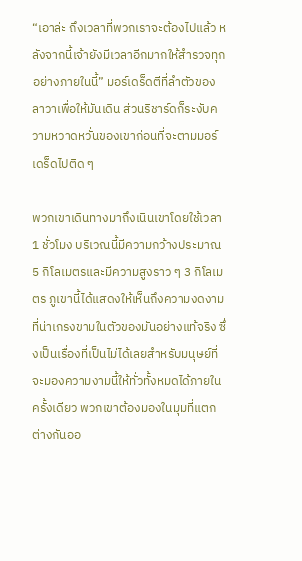“เอาล่ะ ถึงเวลาที่พวกเราจะต้องไปแล้ว หลังจากนี้เจ้ายังมีเวลาอีกมากให้สำรวจทุกอย่างภายในนี้” มอร์เดร็ดตีที่ลำตัวของลาวาเพื่อให้มันเดิน ส่วนริชาร์ดก็ระงับความหวาดหวั่นของเขาก่อนที่จะตามมอร์เดร็ดไปติด ๆ

พวกเขาเดินทางมาถึงเนินเขาโดยใช้เวลา 1 ชั่วโมง บริเวณนี้มีความกว้างประมาณ 5 กิโลเมตรและมีความสูงราว ๆ 3 กิโลเมตร ภูเขานี้ได้แสดงให้เห็นถึงความงดงามที่น่าเกรงขามในตัวของมันอย่างแท้จริง ซึ่งเป็นเรื่องที่เป็นไม่ได้เลยสำหรับมนุษย์ที่จะมองความงามนี้ให้ทั่วทั้งหมดได้ภายในครั้งเดียว พวกเขาต้องมองในมุมที่แตกต่างกันออ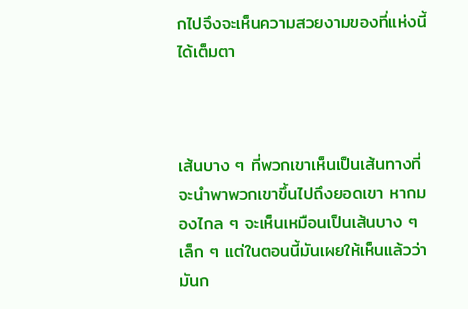กไปจึงจะเห็นความสวยงามของที่แห่งนี้ได้เต็มตา



เส้นบาง ๆ ที่พวกเขาเห็นเป็นเส้นทางที่จะนำพาพวกเขาขึ้นไปถึงยอดเขา หากมองไกล ๆ จะเห็นเหมือนเป็นเส้นบาง ๆ เล็ก ๆ แต่ในตอนนี้มันเผยให้เห็นแล้วว่ามันก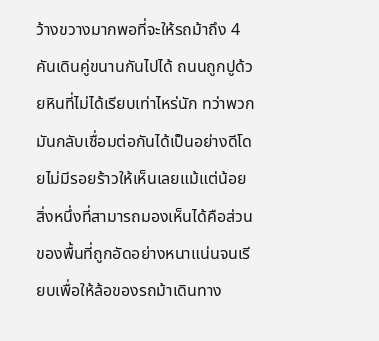ว้างขวางมากพอที่จะให้รถม้าถึง 4 คันเดินคู่ขนานกันไปได้ ถนนถูกปูด้วยหินที่ไม่ได้เรียบเท่าไหร่นัก ทว่าพวกมันกลับเชื่อมต่อกันได้เป็นอย่างดีโดยไม่มีรอยร้าวให้เห็นเลยแม้แต่น้อย สิ่งหนึ่งที่สามารถมองเห็นได้คือส่วนของพื้นที่ถูกอัดอย่างหนาแน่นจนเรียบเพื่อให้ล้อของรถม้าเดินทาง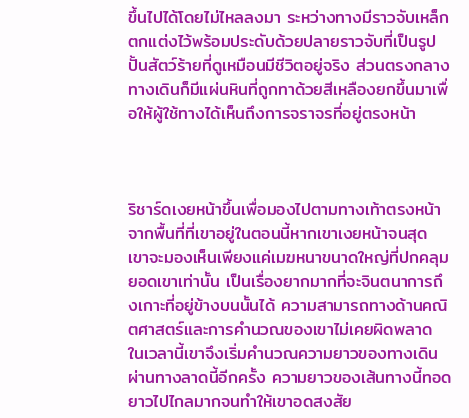ขึ้นไปได้โดยไม่ไหลลงมา ระหว่างทางมีราวจับเหล็กตกแต่งไว้พร้อมประดับด้วยปลายราวจับที่เป็นรูปปั้นสัตว์ร้ายที่ดูเหมือนมีชีวิตอยู่จริง ส่วนตรงกลางทางเดินก็มีแผ่นหินที่ถูกทาด้วยสีเหลืองยกขึ้นมาเพื่อให้ผู้ใช้ทางได้เห็นถึงการจราจรที่อยู่ตรงหน้า



ริชาร์ดเงยหน้าขึ้นเพื่อมองไปตามทางเท้าตรงหน้า จากพื้นที่ที่เขาอยู่ในตอนนี้หากเขาเงยหน้าจนสุด เขาจะมองเห็นเพียงแค่เมฆหนาขนาดใหญ่ที่ปกคลุมยอดเขาเท่านั้น เป็นเรื่องยากมากที่จะจินตนาการถึงเกาะที่อยู่ข้างบนนั้นได้ ความสามารถทางด้านคณิตศาสตร์และการคำนวณของเขาไม่เคยผิดพลาด ในเวลานี้เขาจึงเริ่มคำนวณความยาวของทางเดินผ่านทางลาดนี้อีกครั้ง ความยาวของเส้นทางนี้ทอดยาวไปไกลมากจนทำให้เขาอดสงสัย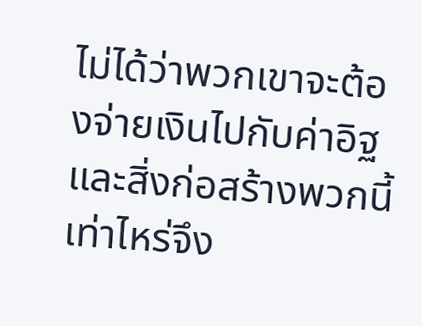ไม่ได้ว่าพวกเขาจะต้องจ่ายเงินไปกับค่าอิฐและสิ่งก่อสร้างพวกนี้เท่าไหร่จึง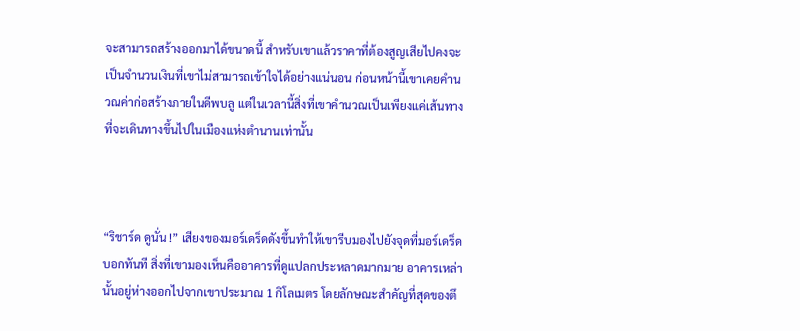จะสามารถสร้างออกมาได้ขนาดนี้ สำหรับเขาแล้วราคาที่ต้องสูญเสียไปคงจะเป็นจำนวนเงินที่เขาไม่สามารถเข้าใจได้อย่างแน่นอน ก่อนหน้านี้เขาเคยคำนวณค่าก่อสร้างภายในดีพบลู แต่ในเวลานี้สิ่งที่เขาคำนวณเป็นเพียงแค่เส้นทางที่จะเดินทางขึ้นไปในเมืองแห่งตำนานเท่านั้น



“ริชาร์ด ดูนั่น !” เสียงของมอร์เดร็ดดังขึ้นทำให้เขารีบมองไปยังจุดที่มอร์เดร็ดบอกทันที สิ่งที่เขามองเห็นคืออาคารที่ดูแปลกประหลาดมากมาย อาคารเหล่านั้นอยู่ห่างออกไปจากเขาประมาณ 1 กิโลเมตร โดยลักษณะสำคัญที่สุดของตึ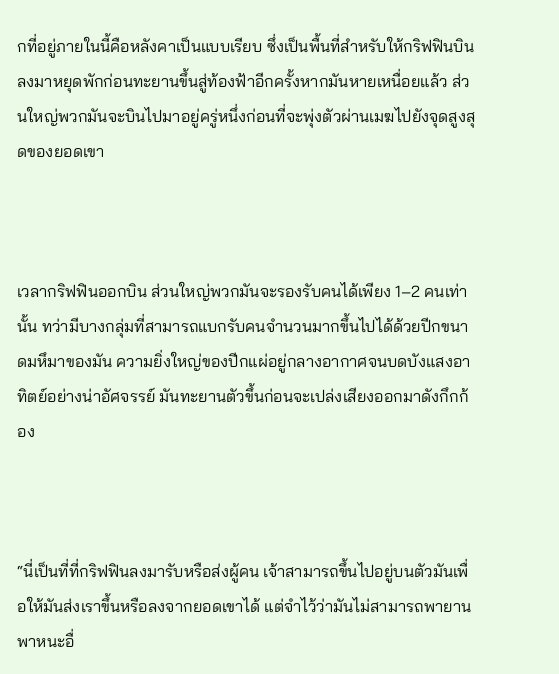กที่อยู่ภายในนี้คือหลังคาเป็นแบบเรียบ ซึ่งเป็นพื้นที่สำหรับให้กริฟฟินบินลงมาหยุดพักก่อนทะยานขึ้นสู่ท้องฟ้าอีกครั้งหากมันหายเหนื่อยแล้ว ส่วนใหญ่พวกมันจะบินไปมาอยู่ครู่หนึ่งก่อนที่จะพุ่งตัวผ่านเมฆไปยังจุดสูงสุดของยอดเขา



เวลากริฟฟินออกบิน ส่วนใหญ่พวกมันจะรองรับคนได้เพียง 1–2 คนเท่านั้น ทว่ามีบางกลุ่มที่สามารถแบกรับคนจำนวนมากขึ้นไปได้ด้วยปีกขนาดมหึมาของมัน ความยิ่งใหญ่ของปีกแผ่อยู่กลางอากาศจนบดบังแสงอาทิตย์อย่างน่าอัศจรรย์ มันทะยานตัวขึ้นก่อนจะเปล่งเสียงออกมาดังกึกก้อง



“นี่เป็นที่ที่กริฟฟินลงมารับหรือส่งผู้คน เจ้าสามารถขึ้นไปอยู่บนตัวมันเพื่อให้มันส่งเราขึ้นหรือลงจากยอดเขาได้ แต่จำไว้ว่ามันไม่สามารถพายานพาหนะอื่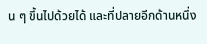น ๆ ขึ้นไปด้วยได้ และที่ปลายอีกด้านหนึ่ง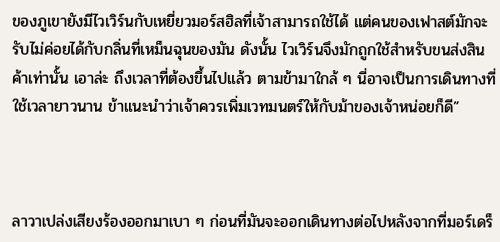ของภูเขายังมีไวเวิร์นกับเหยี่ยวมอร์สฮิลที่เจ้าสามารถใช้ได้ แต่คนของเฟาสต์มักจะรับไม่ค่อยได้กับกลิ่นที่เหม็นฉุนของมัน ดังนั้น ไวเวิร์นจึงมักถูกใช้สำหรับขนส่งสินค้าเท่านั้น เอาล่ะ ถึงเวลาที่ต้องขึ้นไปแล้ว ตามข้ามาใกล้ ๆ นี่อาจเป็นการเดินทางที่ใช้เวลายาวนาน ข้าแนะนำว่าเจ้าควรเพิ่มเวทมนตร์ให้กับม้าของเจ้าหน่อยก็ดี”



ลาวาเปล่งเสียงร้องออกมาเบา ๆ ก่อนที่มันจะออกเดินทางต่อไปหลังจากที่มอร์เดร็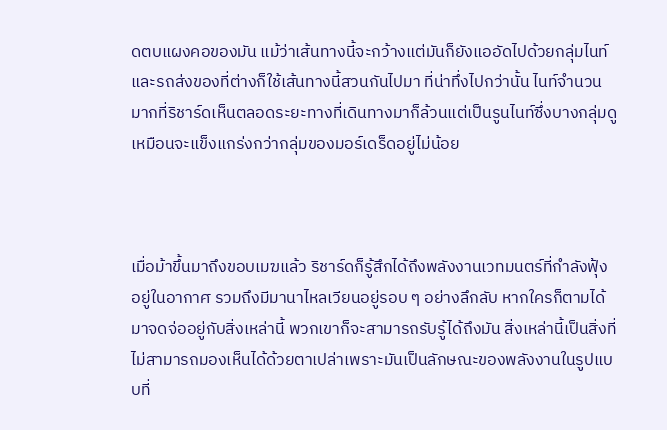ดตบแผงคอของมัน แม้ว่าเส้นทางนี้จะกว้างแต่มันก็ยังแออัดไปด้วยกลุ่มไนท์และรถส่งของที่ต่างก็ใช้เส้นทางนี้สวนกันไปมา ที่น่าทึ่งไปกว่านั้น ไนท์จำนวนมากที่ริชาร์ดเห็นตลอดระยะทางที่เดินทางมาก็ล้วนแต่เป็นรูนไนท์ซึ่งบางกลุ่มดูเหมือนจะแข็งแกร่งกว่ากลุ่มของมอร์เดร็ดอยู่ไม่น้อย



เมื่อม้าขึ้นมาถึงขอบเมฆแล้ว ริชาร์ดก็รู้สึกได้ถึงพลังงานเวทมนตร์ที่กำลังฟุ้งอยู่ในอากาศ รวมถึงมีมานาไหลเวียนอยู่รอบ ๆ อย่างลึกลับ หากใครก็ตามได้มาจดจ่ออยู่กับสิ่งเหล่านี้ พวกเขาก็จะสามารถรับรู้ได้ถึงมัน สิ่งเหล่านี้เป็นสิ่งที่ไม่สามารถมองเห็นได้ด้วยตาเปล่าเพราะมันเป็นลักษณะของพลังงานในรูปแบบที่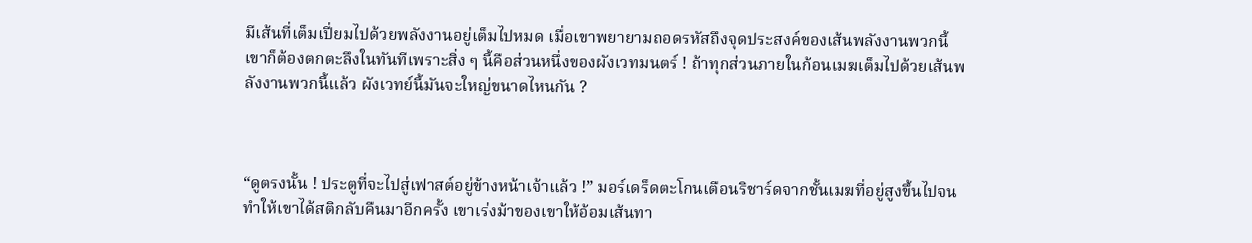มีเส้นที่เต็มเปี่ยมไปด้วยพลังงานอยู่เต็มไปหมด เมื่อเขาพยายามถอดรหัสถึงจุดประสงค์ของเส้นพลังงานพวกนี้ เขาก็ต้องตกตะลึงในทันทีเพราะสิ่ง ๆ นี้คือส่วนหนึ่งของผังเวทมนตร์ ! ถ้าทุกส่วนภายในก้อนเมฆเต็มไปด้วยเส้นพลังงานพวกนี้แล้ว ผังเวทย์นี้มันจะใหญ่ขนาดไหนกัน ?



“ดูตรงนั้น ! ประตูที่จะไปสู่เฟาสต์อยู่ข้างหน้าเจ้าแล้ว !” มอร์เดร็ดตะโกนเตือนริชาร์ดจากชั้นเมฆที่อยู่สูงขึ้นไปจนทำให้เขาได้สติกลับคืนมาอีกครั้ง เขาเร่งม้าของเขาให้อ้อมเส้นทา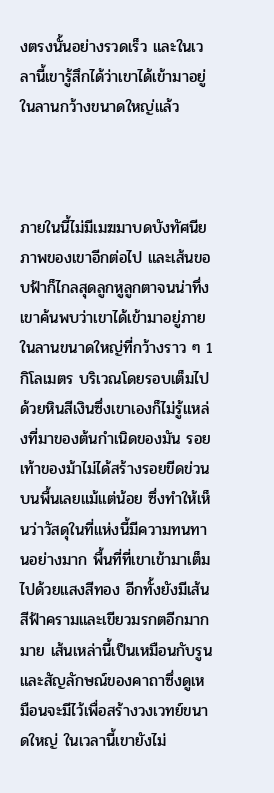งตรงนั้นอย่างรวดเร็ว และในเวลานี้เขารู้สึกได้ว่าเขาได้เข้ามาอยู่ในลานกว้างขนาดใหญ่แล้ว



ภายในนี้ไม่มีเมฆมาบดบังทัศนียภาพของเขาอีกต่อไป และเส้นขอบฟ้าก็ไกลสุดลูกหูลูกตาจนน่าทึ่ง เขาค้นพบว่าเขาได้เข้ามาอยู่ภายในลานขนาดใหญ่ที่กว้างราว ๆ 1 กิโลเมตร บริเวณโดยรอบเต็มไปด้วยหินสีเงินซึ่งเขาเองก็ไม่รู้แหล่งที่มาของต้นกำเนิดของมัน รอยเท้าของม้าไม่ได้สร้างรอยขีดข่วนบนพื้นเลยแม้แต่น้อย ซึ่งทำให้เห็นว่าวัสดุในที่แห่งนี้มีความทนทานอย่างมาก พื้นที่ที่เขาเข้ามาเต็มไปด้วยแสงสีทอง อีกทั้งยังมีเส้นสีฟ้าครามและเขียวมรกตอีกมากมาย เส้นเหล่านี้เป็นเหมือนกับรูนและสัญลักษณ์ของคาถาซึ่งดูเหมือนจะมีไว้เพื่อสร้างวงเวทย์ขนาดใหญ่ ในเวลานี้เขายังไม่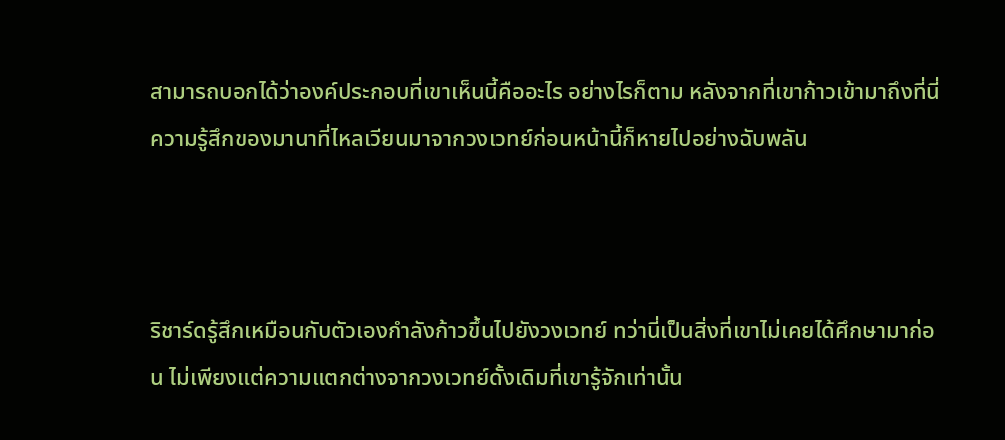สามารถบอกได้ว่าองค์ประกอบที่เขาเห็นนี้คืออะไร อย่างไรก็ตาม หลังจากที่เขาก้าวเข้ามาถึงที่นี่ ความรู้สึกของมานาที่ไหลเวียนมาจากวงเวทย์ก่อนหน้านี้ก็หายไปอย่างฉับพลัน



ริชาร์ดรู้สึกเหมือนกับตัวเองกำลังก้าวขึ้นไปยังวงเวทย์ ทว่านี่เป็นสิ่งที่เขาไม่เคยได้ศึกษามาก่อน ไม่เพียงแต่ความแตกต่างจากวงเวทย์ดั้งเดิมที่เขารู้จักเท่านั้น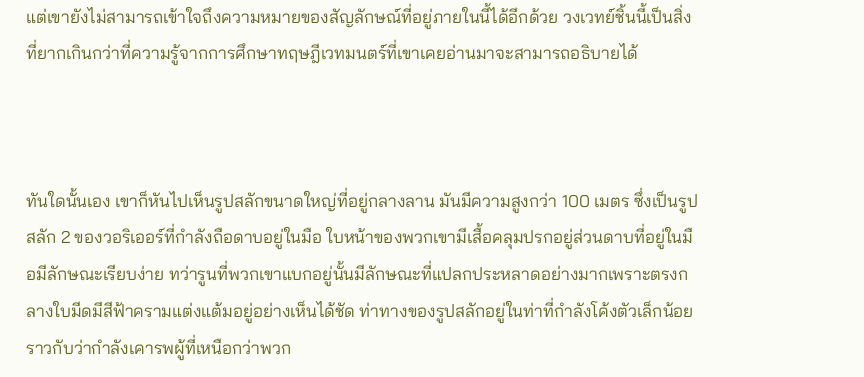แต่เขายังไม่สามารถเข้าใจถึงความหมายของสัญลักษณ์ที่อยู่ภายในนี้ได้อีกด้วย วงเวทย์ชิ้นนี้เป็นสิ่งที่ยากเกินกว่าที่ความรู้จากการศึกษาทฤษฎีเวทมนตร์ที่เขาเคยอ่านมาจะสามารถอธิบายได้



ทันใดนั้นเอง เขาก็หันไปเห็นรูปสลักขนาดใหญ่ที่อยู่กลางลาน มันมีความสูงกว่า 100 เมตร ซึ่งเป็นรูปสลัก 2 ของวอริเออร์ที่กำลังถือดาบอยู่ในมือ ใบหน้าของพวกเขามีเสื้อคลุมปรกอยู่ส่วนดาบที่อยู่ในมือมีลักษณะเรียบง่าย ทว่ารูนที่พวกเขาแบกอยู่นั้นมีลักษณะที่แปลกประหลาดอย่างมากเพราะตรงกลางใบมีดมีสีฟ้าครามแต่งแต้มอยู่อย่างเห็นได้ชัด ท่าทางของรูปสลักอยู่ในท่าที่กำลังโค้งตัวเล็กน้อยราวกับว่ากำลังเคารพผู้ที่เหนือกว่าพวก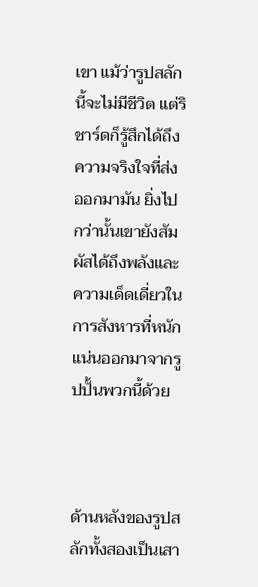เขา แม้ว่ารูปสลักนี้จะไม่มีชีวิต แต่ริชาร์ดก็รู้สึกได้ถึงความจริงใจที่ส่งออกมามัน ยิ่งไปกว่านั้นเขายังสัมผัสได้ถึงพลังและความเด็ดเดี่ยวในการสังหารที่หนักแน่นออกมาจากรูปปั้นพวกนี้ด้วย



ด้านหลังของรูปสลักทั้งสองเป็นเสา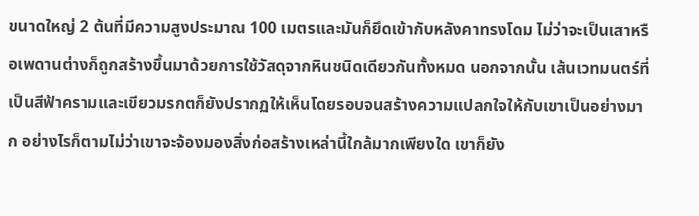ขนาดใหญ่ 2 ต้นที่มีความสูงประมาณ 100 เมตรและมันก็ยึดเข้ากับหลังคาทรงโดม ไม่ว่าจะเป็นเสาหรือเพดานต่างก็ถูกสร้างขึ้นมาด้วยการใช้วัสดุจากหินชนิดเดียวกันทั้งหมด นอกจากนั้น เส้นเวทมนตร์ที่เป็นสีฟ้าครามและเขียวมรกตก็ยังปรากฏให้เห็นโดยรอบจนสร้างความแปลกใจให้กับเขาเป็นอย่างมาก อย่างไรก็ตามไม่ว่าเขาจะจ้องมองสิ่งก่อสร้างเหล่านี้ใกล้มากเพียงใด เขาก็ยัง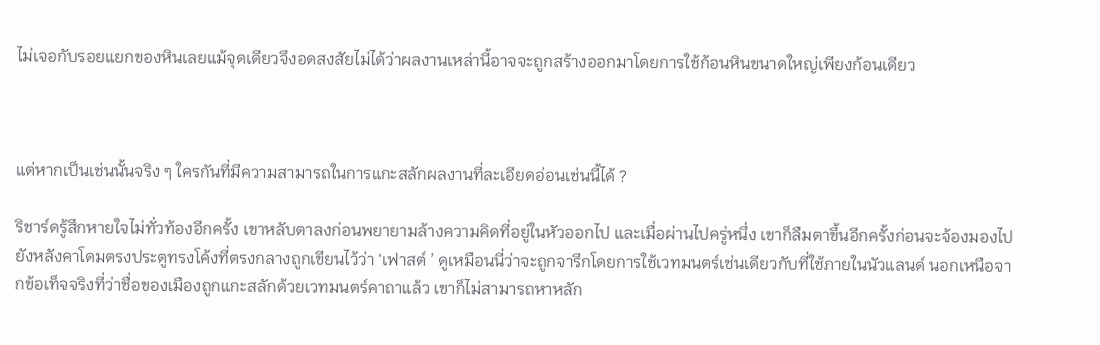ไม่เจอกับรอยแยกของหินเลยแม้จุดเดียวจึงอดสงสัยไม่ได้ว่าผลงานเหล่านี้อาจจะถูกสร้างออกมาโดยการใช้ก้อนหินขนาดใหญ่เพียงก้อนเดียว



แต่หากเป็นเช่นนั้นจริง ๆ ใครกันที่มีความสามารถในการแกะสลักผลงานที่ละเอียดอ่อนเช่นนี้ได้ ?

ริชาร์ดรู้สึกหายใจไม่ทั่วท้องอีกครั้ง เขาหลับตาลงก่อนพยายามล้างความคิดที่อยู่ในหัวออกไป และเมื่อผ่านไปครู่หนึ่ง เขาก็ลืมตาขึ้นอีกครั้งก่อนจะจ้องมองไปยังหลังคาโดมตรงประตูทรงโค้งที่ตรงกลางถูกเขียนไว้ว่า ‘เฟาสต์ ’ ดูเหมือนนี่ว่าจะถูกจารึกโดยการใช้เวทมนตร์เช่นเดียวกับที่ใช้ภายในนัวแลนด์ นอกเหนือจากข้อเท็จจริงที่ว่าชื่อของเมืองถูกแกะสลักด้วยเวทมนตร์คาถาแล้ว เขาก็ไม่สามารถหาหลัก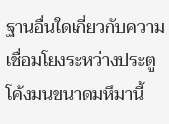ฐานอื่นใดเกี่ยวกับความเชื่อมโยงระหว่างประตูโค้งมนขนาดมหึมานี้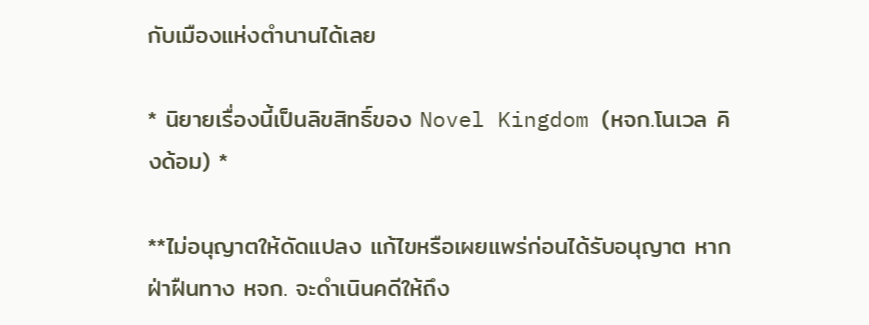กับเมืองแห่งตำนานได้เลย

* นิยายเรื่องนี้เป็นลิขสิทธิ์ของ Novel Kingdom (หจก.โนเวล คิงด้อม) *

**ไม่อนุญาตให้ดัดแปลง แก้ไขหรือเผยแพร่ก่อนได้รับอนุญาต หากฝ่าฝืนทาง หจก. จะดำเนินคดีให้ถึง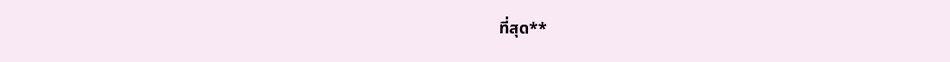ที่สุด**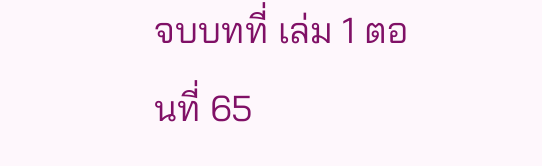จบบทที่ เล่ม 1 ตอนที่ 65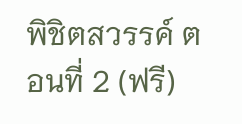พิชิตสวรรค์ ตอนที่ 2 (ฟรี)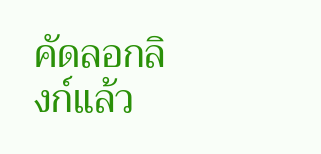คัดลอกลิงก์แล้ว